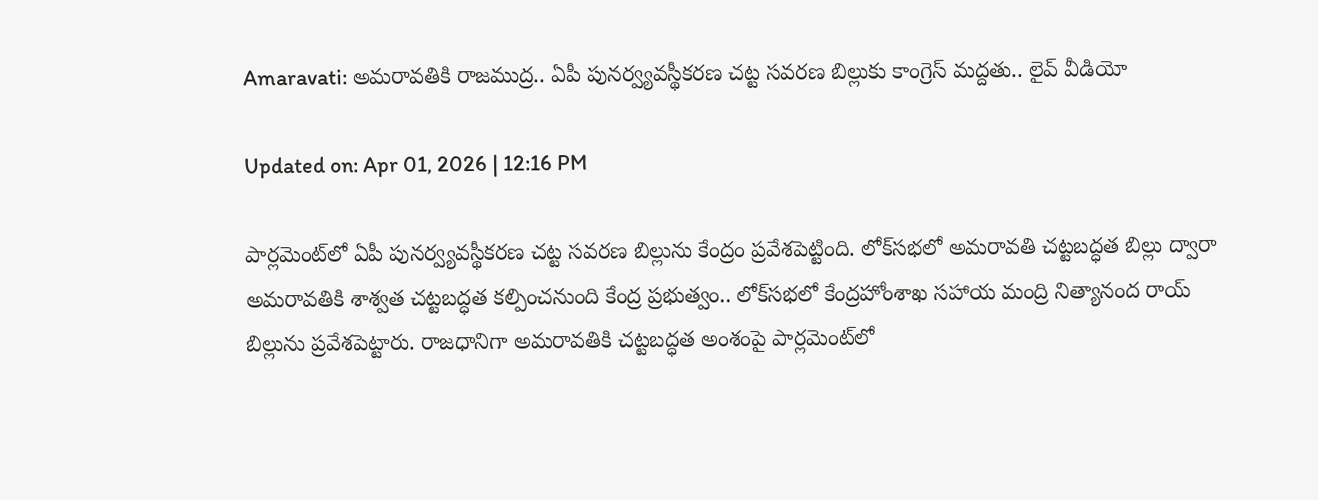Amaravati: అమరావతికి రాజముద్ర.. ఏపీ పునర్వ్యవస్థీకరణ చట్ట సవరణ బిల్లుకు కాంగ్రెస్ మద్దతు.. లైవ్ వీడియో

Updated on: Apr 01, 2026 | 12:16 PM

పార్లమెంట్‌‌లో ఏపీ పునర్వ్యవస్థీకరణ చట్ట సవరణ బిల్లును కేంద్రం ప్రవేశపెట్టింది. లోక్‌సభలో అమరావతి చట్టబద్ధత బిల్లు ద్వారా అమరావతికి శాశ్వత చట్టబద్ధత కల్పించనుంది కేంద్ర ప్రభుత్వం.. లోక్‌సభలో కేంద్రహోంశాఖ సహాయ మంద్రి నిత్యానంద రాయ్ బిల్లును ప్రవేశపెట్టారు. రాజధానిగా అమరావతికి చట్టబద్ధత అంశంపై పార్లమెంట్‌లో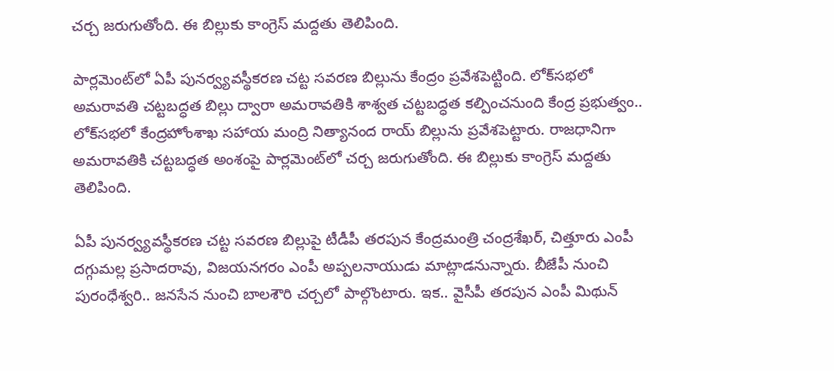చర్చ జరుగుతోంది. ఈ బిల్లుకు కాంగ్రెస్ మద్దతు తెలిపింది.

పార్లమెంట్‌‌లో ఏపీ పునర్వ్యవస్థీకరణ చట్ట సవరణ బిల్లును కేంద్రం ప్రవేశపెట్టింది. లోక్‌సభలో అమరావతి చట్టబద్ధత బిల్లు ద్వారా అమరావతికి శాశ్వత చట్టబద్ధత కల్పించనుంది కేంద్ర ప్రభుత్వం.. లోక్‌సభలో కేంద్రహోంశాఖ సహాయ మంద్రి నిత్యానంద రాయ్ బిల్లును ప్రవేశపెట్టారు. రాజధానిగా అమరావతికి చట్టబద్ధత అంశంపై పార్లమెంట్‌లో చర్చ జరుగుతోంది. ఈ బిల్లుకు కాంగ్రెస్ మద్దతు తెలిపింది.

ఏపీ పునర్వ్యవస్థీకరణ చట్ట సవరణ బిల్లుపై టీడీపీ తరపున కేంద్రమంత్రి చంద్రశేఖర్, చిత్తూరు ఎంపీ దగ్గుమల్ల ప్రసాదరావు, విజయనగరం ఎంపీ అప్పలనాయుడు మాట్లాడనున్నారు. బీజేపీ నుంచి పురంధేశ్వరి.. జనసేన నుంచి బాలశౌరి చర్చలో పాల్గొంటారు. ఇక.. వైసీపీ తరపున ఎంపీ మిథున్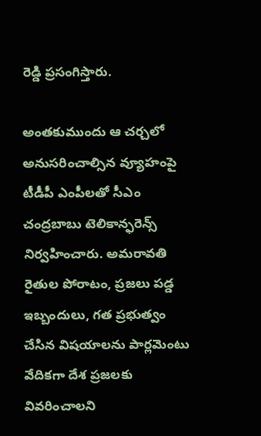రెడ్డి ప్రసంగిస్తారు.

అంతకుముందు ఆ చర్చలో అనుసరించాల్సిన వ్యూహంపై టీడీపీ ఎంపీలతో సీఎం చంద్రబాబు టెలికాన్ఫరెన్స్ నిర్వహించారు. అమరావతి రైతుల పోరాటం, ప్రజలు పడ్డ ఇబ్బందులు, గత ప్రభుత్వం చేసిన విషయాలను పార్లమెంటు వేదికగా దేశ ప్రజలకు వివరించాలని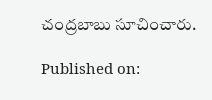చంద్రబాబు సూచించారు.

Published on: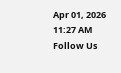Apr 01, 2026 11:27 AM
Follow Us